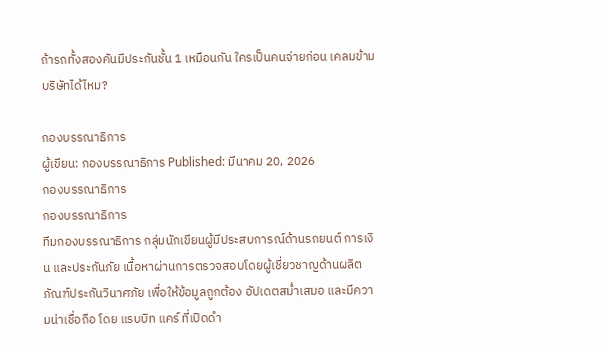ถ้ารถทั้งสองคันมีประกันชั้น 1 เหมือนกัน ใครเป็นคนจ่ายก่อน เคลมข้ามบริษัทได้ไหม?

กองบรรณาธิการ
ผู้เขียน: กองบรรณาธิการ Published: มีนาคม 20, 2026
กองบรรณาธิการ
กองบรรณาธิการ
ทีมกองบรรณาธิการ กลุ่มนักเขียนผู้มีประสบการณ์ด้านรถยนต์ การเงิน และประกันภัย เนื้อหาผ่านการตรวจสอบโดยผู้เชี่ยวชาญด้านผลิตภัณฑ์ประกันวินาศภัย เพื่อให้ข้อมูลถูกต้อง อัปเดตสม่ำเสมอ และมีความน่าเชื่อถือ โดย แรบบิท แคร์ ที่เปิดดำ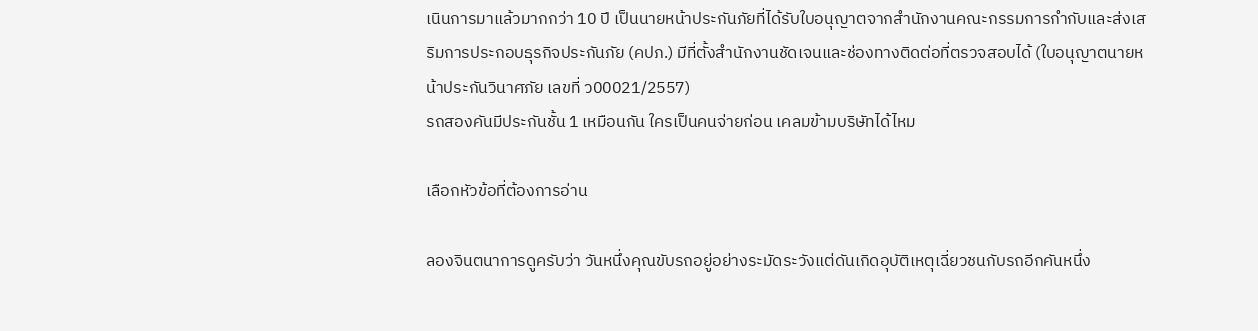เนินการมาแล้วมากกว่า 10 ปี เป็นนายหน้าประกันภัยที่ได้รับใบอนุญาตจากสำนักงานคณะกรรมการกำกับและส่งเสริมการประกอบธุรกิจประกันภัย (คปภ.) มีที่ตั้งสำนักงานชัดเจนและช่องทางติดต่อที่ตรวจสอบได้ (ใบอนุญาตนายหน้าประกันวินาศภัย เลขที่ ว00021/2557)
รถสองคันมีประกันชั้น 1 เหมือนกัน ใครเป็นคนจ่ายก่อน เคลมข้ามบริษัทได้ไหม

เลือกหัวข้อที่ต้องการอ่าน

ลองจินตนาการดูครับว่า วันหนึ่งคุณขับรถอยู่อย่างระมัดระวังแต่ดันเกิดอุบัติเหตุเฉี่ยวชนกับรถอีกคันหนึ่ง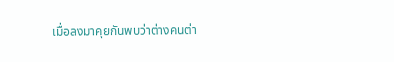เมื่อลงมาคุยกันพบว่าต่างคนต่า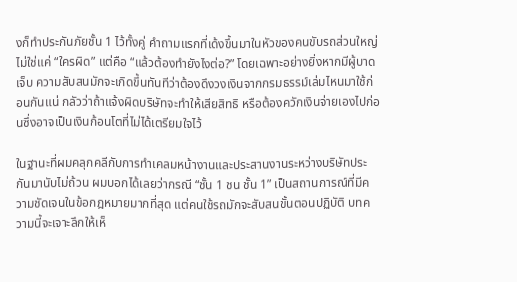งก็ทำประกันภัยชั้น 1 ไว้ทั้งคู่ คำถามแรกที่เด้งขึ้นมาในหัวของคนขับรถส่วนใหญ่ไม่ใช่แค่ “ใครผิด” แต่คือ “แล้วต้องทำยังไงต่อ?” โดยเฉพาะอย่างยิ่งหากมีผู้บาดเจ็บ ความสับสนมักจะเกิดขึ้นทันทีว่าต้องดึงวงเงินจากกรมธรรม์เล่มไหนมาใช้ก่อนกันแน่ กลัวว่าถ้าแจ้งผิดบริษัทจะทำให้เสียสิทธิ หรือต้องควักเงินจ่ายเองไปก่อนซึ่งอาจเป็นเงินก้อนโตที่ไม่ได้เตรียมใจไว้

ในฐานะที่ผมคลุกคลีกับการทำเคลมหน้างานและประสานงานระหว่างบริษัทประกันมานับไม่ถ้วน ผมบอกได้เลยว่ากรณี “ชั้น 1 ชน ชั้น 1” เป็นสถานการณ์ที่มีความชัดเจนในข้อกฎหมายมากที่สุด แต่คนใช้รถมักจะสับสนขั้นตอนปฏิบัติ บทความนี้จะเจาะลึกให้เห็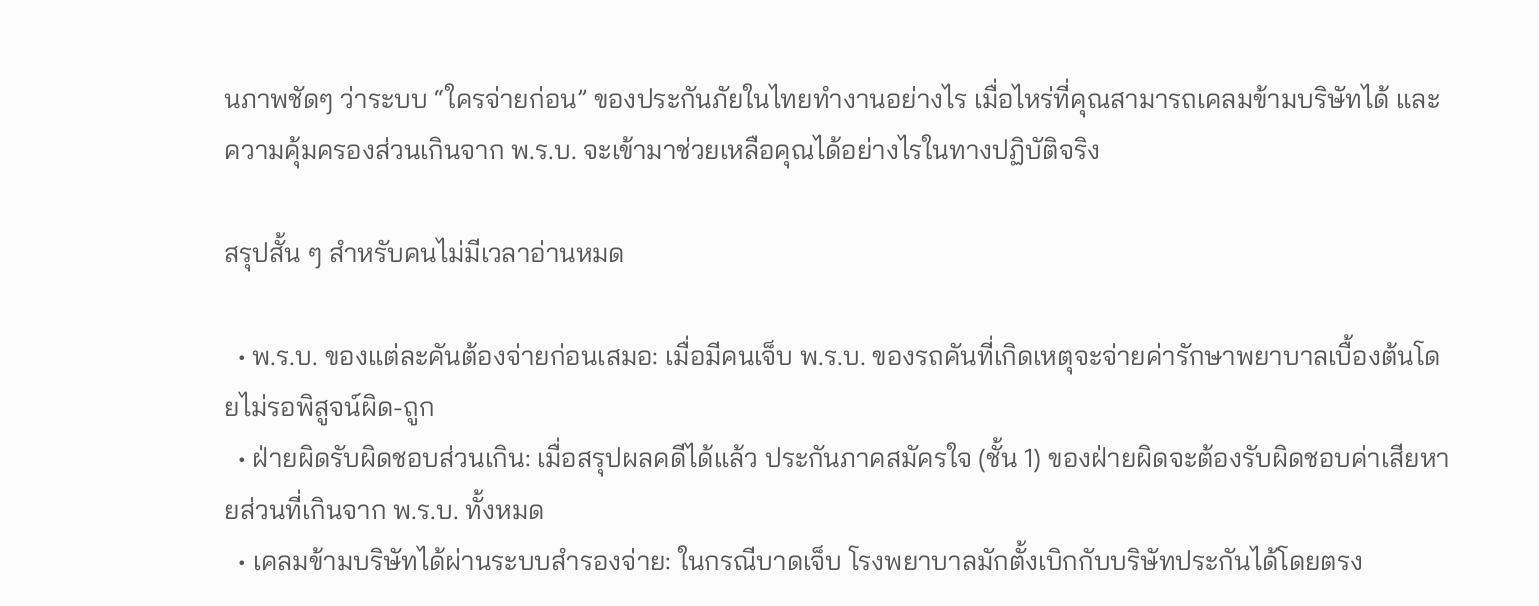นภาพชัดๆ ว่าระบบ “ใครจ่ายก่อน” ของประกันภัยในไทยทำงานอย่างไร เมื่อไหร่ที่คุณสามารถเคลมข้ามบริษัทได้ และความคุ้มครองส่วนเกินจาก พ.ร.บ. จะเข้ามาช่วยเหลือคุณได้อย่างไรในทางปฏิบัติจริง

สรุปสั้น ๆ สำหรับคนไม่มีเวลาอ่านหมด

  • พ.ร.บ. ของแต่ละคันต้องจ่ายก่อนเสมอ: เมื่อมีคนเจ็บ พ.ร.บ. ของรถคันที่เกิดเหตุจะจ่ายค่ารักษาพยาบาลเบื้องต้นโดยไม่รอพิสูจน์ผิด-ถูก
  • ฝ่ายผิดรับผิดชอบส่วนเกิน: เมื่อสรุปผลคดีได้แล้ว ประกันภาคสมัครใจ (ชั้น 1) ของฝ่ายผิดจะต้องรับผิดชอบค่าเสียหายส่วนที่เกินจาก พ.ร.บ. ทั้งหมด
  • เคลมข้ามบริษัทได้ผ่านระบบสำรองจ่าย: ในกรณีบาดเจ็บ โรงพยาบาลมักตั้งเบิกกับบริษัทประกันได้โดยตรง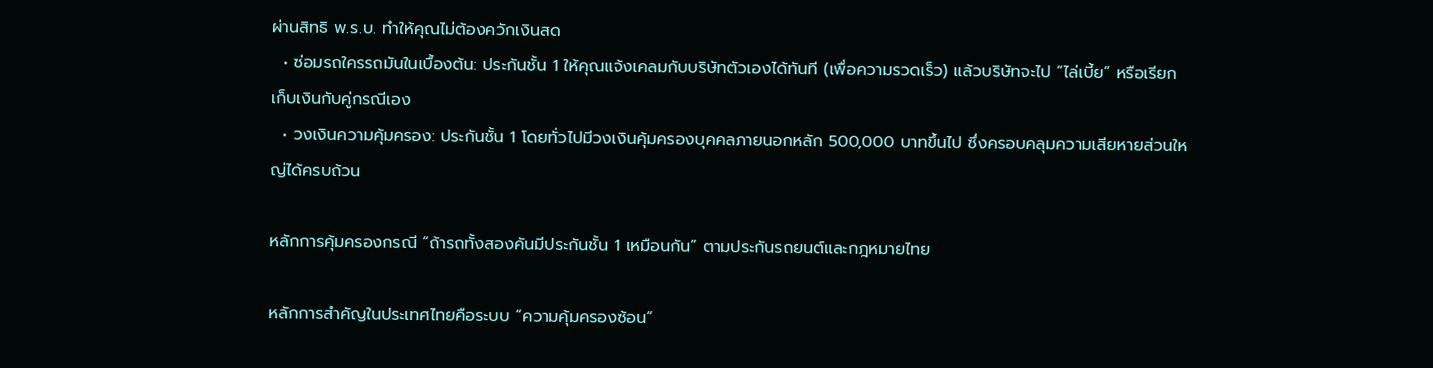ผ่านสิทธิ พ.ร.บ. ทำให้คุณไม่ต้องควักเงินสด
  • ซ่อมรถใครรถมันในเบื้องต้น: ประกันชั้น 1 ให้คุณแจ้งเคลมกับบริษัทตัวเองได้ทันที (เพื่อความรวดเร็ว) แล้วบริษัทจะไป “ไล่เบี้ย” หรือเรียกเก็บเงินกับคู่กรณีเอง
  • วงเงินความคุ้มครอง: ประกันชั้น 1 โดยทั่วไปมีวงเงินคุ้มครองบุคคลภายนอกหลัก 500,000 บาทขึ้นไป ซึ่งครอบคลุมความเสียหายส่วนใหญ่ได้ครบถ้วน

หลักการคุ้มครองกรณี “ถ้ารถทั้งสองคันมีประกันชั้น 1 เหมือนกัน” ตามประกันรถยนต์และกฎหมายไทย

หลักการสำคัญในประเทศไทยคือระบบ “ความคุ้มครองซ้อน”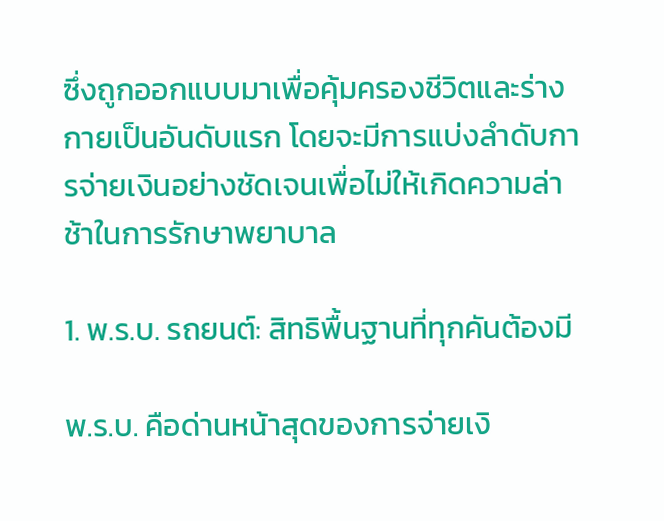ซึ่งถูกออกแบบมาเพื่อคุ้มครองชีวิตและร่างกายเป็นอันดับแรก โดยจะมีการแบ่งลำดับการจ่ายเงินอย่างชัดเจนเพื่อไม่ให้เกิดความล่าช้าในการรักษาพยาบาล

1. พ.ร.บ. รถยนต์: สิทธิพื้นฐานที่ทุกคันต้องมี

พ.ร.บ. คือด่านหน้าสุดของการจ่ายเงิ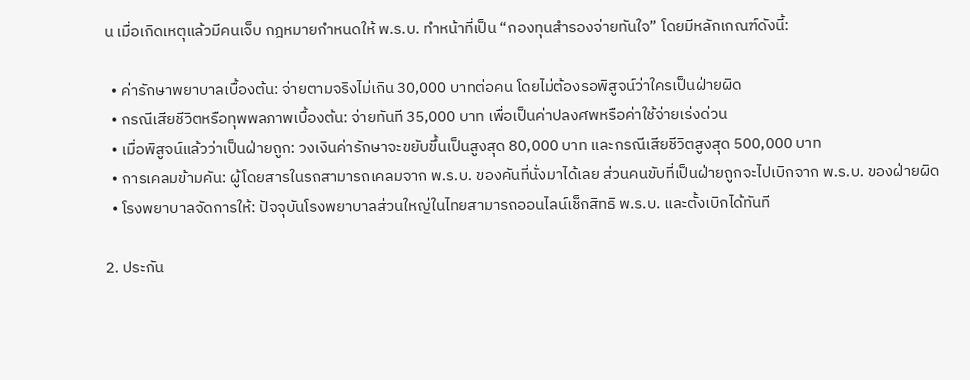น เมื่อเกิดเหตุแล้วมีคนเจ็บ กฎหมายกำหนดให้ พ.ร.บ. ทำหน้าที่เป็น “กองทุนสำรองจ่ายทันใจ” โดยมีหลักเกณฑ์ดังนี้:

  • ค่ารักษาพยาบาลเบื้องต้น: จ่ายตามจริงไม่เกิน 30,000 บาทต่อคน โดยไม่ต้องรอพิสูจน์ว่าใครเป็นฝ่ายผิด
  • กรณีเสียชีวิตหรือทุพพลภาพเบื้องต้น: จ่ายทันที 35,000 บาท เพื่อเป็นค่าปลงศพหรือค่าใช้จ่ายเร่งด่วน
  • เมื่อพิสูจน์แล้วว่าเป็นฝ่ายถูก: วงเงินค่ารักษาจะขยับขึ้นเป็นสูงสุด 80,000 บาท และกรณีเสียชีวิตสูงสุด 500,000 บาท
  • การเคลมข้ามคัน: ผู้โดยสารในรถสามารถเคลมจาก พ.ร.บ. ของคันที่นั่งมาได้เลย ส่วนคนขับที่เป็นฝ่ายถูกจะไปเบิกจาก พ.ร.บ. ของฝ่ายผิด
  • โรงพยาบาลจัดการให้: ปัจจุบันโรงพยาบาลส่วนใหญ่ในไทยสามารถออนไลน์เช็กสิทธิ พ.ร.บ. และตั้งเบิกได้ทันที

2. ประกัน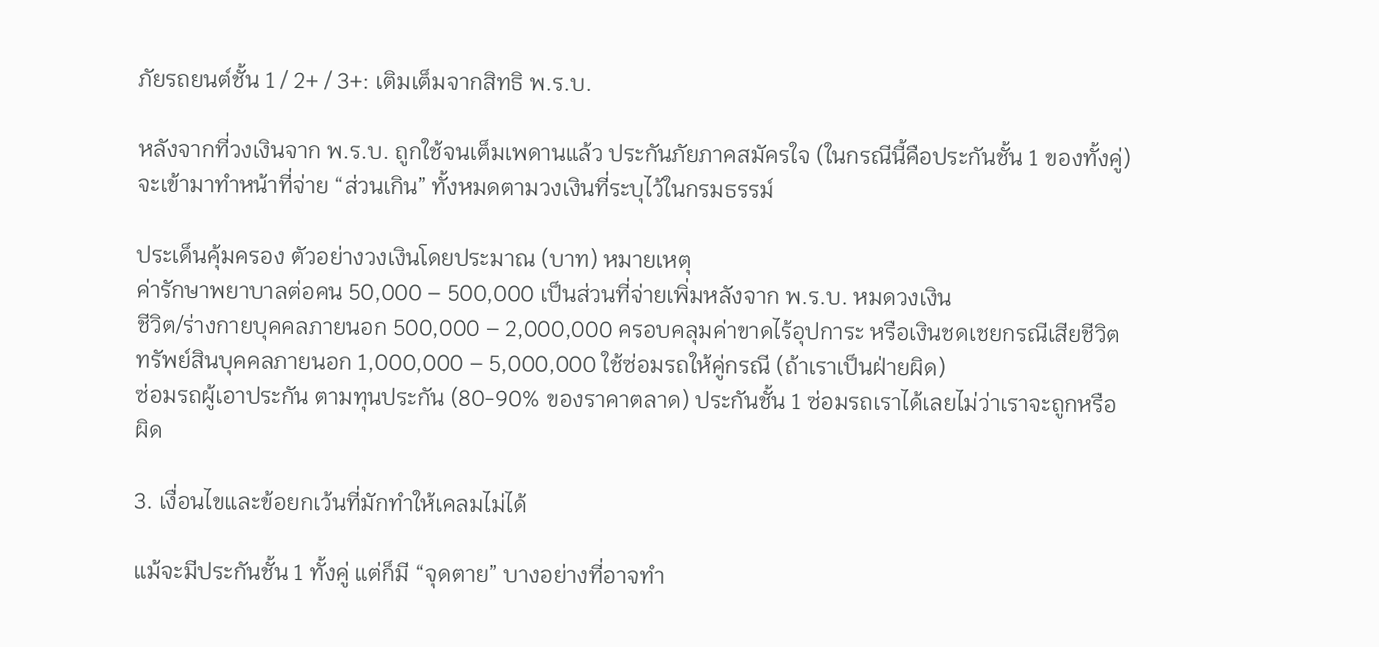ภัยรถยนต์ชั้น 1 / 2+ / 3+: เติมเต็มจากสิทธิ พ.ร.บ.

หลังจากที่วงเงินจาก พ.ร.บ. ถูกใช้จนเต็มเพดานแล้ว ประกันภัยภาคสมัครใจ (ในกรณีนี้คือประกันชั้น 1 ของทั้งคู่) จะเข้ามาทำหน้าที่จ่าย “ส่วนเกิน” ทั้งหมดตามวงเงินที่ระบุไว้ในกรมธรรม์

ประเด็นคุ้มครอง ตัวอย่างวงเงินโดยประมาณ (บาท) หมายเหตุ
ค่ารักษาพยาบาลต่อคน 50,000 – 500,000 เป็นส่วนที่จ่ายเพิ่มหลังจาก พ.ร.บ. หมดวงเงิน
ชีวิต/ร่างกายบุคคลภายนอก 500,000 – 2,000,000 ครอบคลุมค่าขาดไร้อุปการะ หรือเงินชดเชยกรณีเสียชีวิต
ทรัพย์สินบุคคลภายนอก 1,000,000 – 5,000,000 ใช้ซ่อมรถให้คู่กรณี (ถ้าเราเป็นฝ่ายผิด)
ซ่อมรถผู้เอาประกัน ตามทุนประกัน (80-90% ของราคาตลาด) ประกันชั้น 1 ซ่อมรถเราได้เลยไม่ว่าเราจะถูกหรือผิด

3. เงื่อนไขและข้อยกเว้นที่มักทำให้เคลมไม่ได้

แม้จะมีประกันชั้น 1 ทั้งคู่ แต่ก็มี “จุดตาย” บางอย่างที่อาจทำ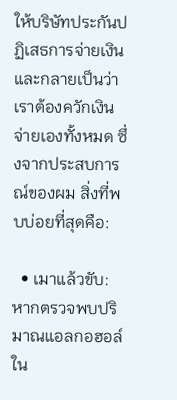ให้บริษัทประกันปฏิเสธการจ่ายเงิน และกลายเป็นว่าเราต้องควักเงินจ่ายเองทั้งหมด ซึ่งจากประสบการณ์ของผม สิ่งที่พบบ่อยที่สุดคือ:

  • เมาแล้วขับ: หากตรวจพบปริมาณแอลกอฮอล์ใน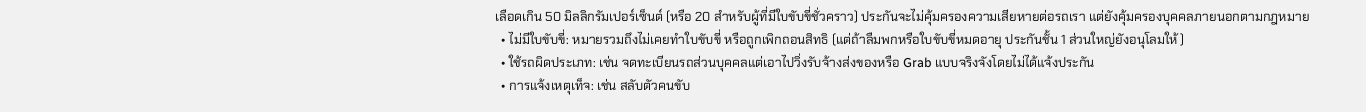เลือดเกิน 50 มิลลิกรัมเปอร์เซ็นต์ (หรือ 20 สำหรับผู้ที่มีใบขับขี่ชั่วคราว) ประกันจะไม่คุ้มครองความเสียหายต่อรถเรา แต่ยังคุ้มครองบุคคลภายนอกตามกฎหมาย
  • ไม่มีใบขับขี่: หมายรวมถึงไม่เคยทำใบขับขี่ หรือถูกเพิกถอนสิทธิ (แต่ถ้าลืมพกหรือใบขับขี่หมดอายุ ประกันชั้น 1 ส่วนใหญ่ยังอนุโลมให้)
  • ใช้รถผิดประเภท: เช่น จดทะเบียนรถส่วนบุคคลแต่เอาไปวิ่งรับจ้างส่งของหรือ Grab แบบจริงจังโดยไม่ได้แจ้งประกัน
  • การแจ้งเหตุเท็จ: เช่น สลับตัวคนขับ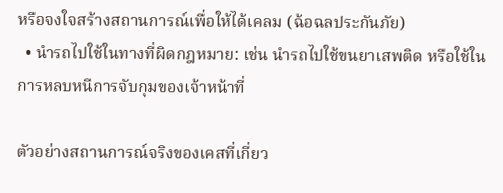หรือจงใจสร้างสถานการณ์เพื่อให้ได้เคลม (ฉ้อฉลประกันภัย)
  • นำรถไปใช้ในทางที่ผิดกฎหมาย: เช่น นำรถไปใช้ขนยาเสพติด หรือใช้ในการหลบหนีการจับกุมของเจ้าหน้าที่

ตัวอย่างสถานการณ์จริงของเคสที่เกี่ยว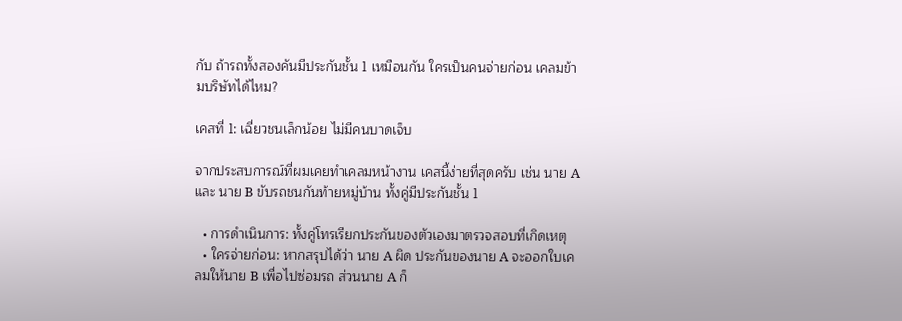กับ ถ้ารถทั้งสองคันมีประกันชั้น 1 เหมือนกัน ใครเป็นคนจ่ายก่อน เคลมข้ามบริษัทได้ไหม?

เคสที่ 1: เฉี่ยวชนเล็กน้อย ไม่มีคนบาดเจ็บ

จากประสบการณ์ที่ผมเคยทำเคลมหน้างาน เคสนี้ง่ายที่สุดครับ เช่น นาย A และ นาย B ขับรถชนกันท้ายหมู่บ้าน ทั้งคู่มีประกันชั้น 1

  • การดำเนินการ: ทั้งคู่โทรเรียกประกันของตัวเองมาตรวจสอบที่เกิดเหตุ
  • ใครจ่ายก่อน: หากสรุปได้ว่า นาย A ผิด ประกันของนาย A จะออกใบเคลมให้นาย B เพื่อไปซ่อมรถ ส่วนนาย A ก็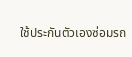ใช้ประกันตัวเองซ่อมรถ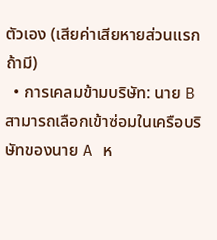ตัวเอง (เสียค่าเสียหายส่วนแรกถ้ามี)
  • การเคลมข้ามบริษัท: นาย B สามารถเลือกเข้าซ่อมในเครือบริษัทของนาย A ห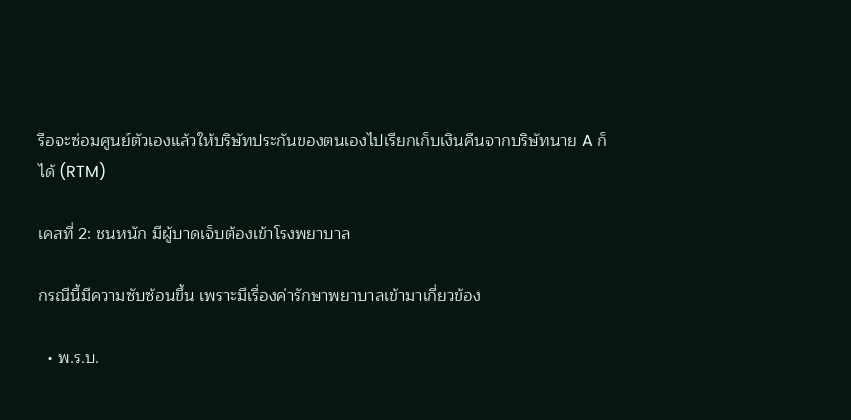รือจะซ่อมศูนย์ตัวเองแล้วให้บริษัทประกันของตนเองไปเรียกเก็บเงินคืนจากบริษัทนาย A ก็ได้ (RTM)

เคสที่ 2: ชนหนัก มีผู้บาดเจ็บต้องเข้าโรงพยาบาล

กรณีนี้มีความซับซ้อนขึ้น เพราะมีเรื่องค่ารักษาพยาบาลเข้ามาเกี่ยวข้อง

  • พ.ร.บ.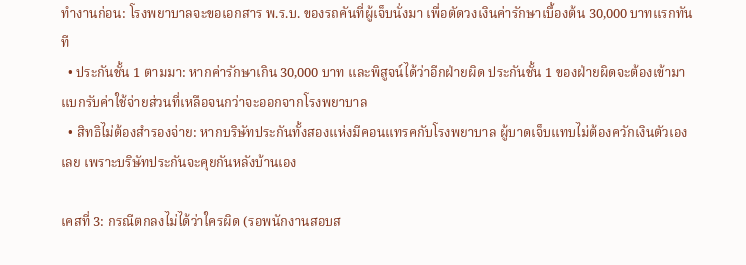ทำงานก่อน: โรงพยาบาลจะขอเอกสาร พ.ร.บ. ของรถคันที่ผู้เจ็บนั่งมา เพื่อตัดวงเงินค่ารักษาเบื้องต้น 30,000 บาทแรกทันที
  • ประกันชั้น 1 ตามมา: หากค่ารักษาเกิน 30,000 บาท และพิสูจน์ได้ว่าอีกฝ่ายผิด ประกันชั้น 1 ของฝ่ายผิดจะต้องเข้ามาแบกรับค่าใช้จ่ายส่วนที่เหลือจนกว่าจะออกจากโรงพยาบาล
  • สิทธิไม่ต้องสำรองจ่าย: หากบริษัทประกันทั้งสองแห่งมีคอนแทรคกับโรงพยาบาล ผู้บาดเจ็บแทบไม่ต้องควักเงินตัวเองเลย เพราะบริษัทประกันจะคุยกันหลังบ้านเอง

เคสที่ 3: กรณีตกลงไม่ได้ว่าใครผิด (รอพนักงานสอบส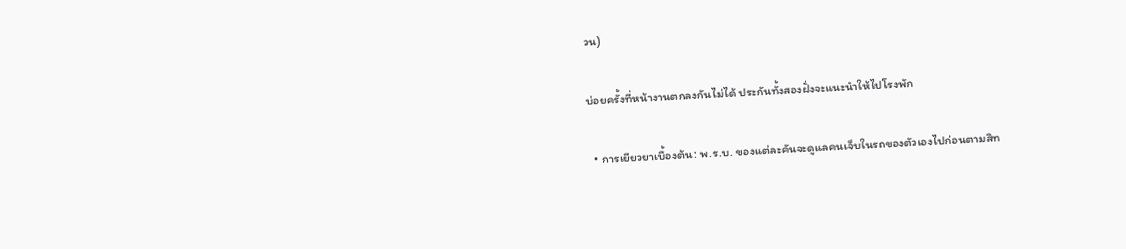วน)

บ่อยครั้งที่หน้างานตกลงกันไม่ได้ ประกันทั้งสองฝั่งจะแนะนำให้ไปโรงพัก

  • การเยียวยาเบื้องต้น: พ.ร.บ. ของแต่ละคันจะดูแลคนเจ็บในรถของตัวเองไปก่อนตามสิท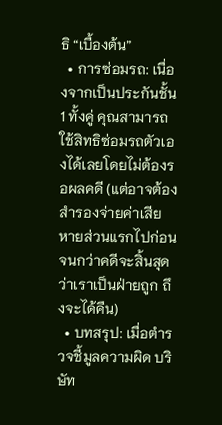ธิ “เบื้องต้น”
  • การซ่อมรถ: เนื่องจากเป็นประกันชั้น 1 ทั้งคู่ คุณสามารถใช้สิทธิซ่อมรถตัวเองได้เลยโดยไม่ต้องรอผลคดี (แต่อาจต้องสำรองจ่ายค่าเสียหายส่วนแรกไปก่อน จนกว่าคดีจะสิ้นสุดว่าเราเป็นฝ่ายถูก ถึงจะได้คืน)
  • บทสรุป: เมื่อตำรวจชี้มูลความผิด บริษัท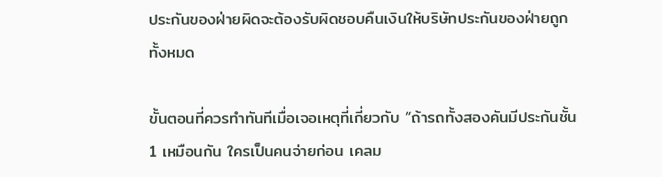ประกันของฝ่ายผิดจะต้องรับผิดชอบคืนเงินให้บริษัทประกันของฝ่ายถูกทั้งหมด

ขั้นตอนที่ควรทำทันทีเมื่อเจอเหตุที่เกี่ยวกับ “ถ้ารถทั้งสองคันมีประกันชั้น 1 เหมือนกัน ใครเป็นคนจ่ายก่อน เคลม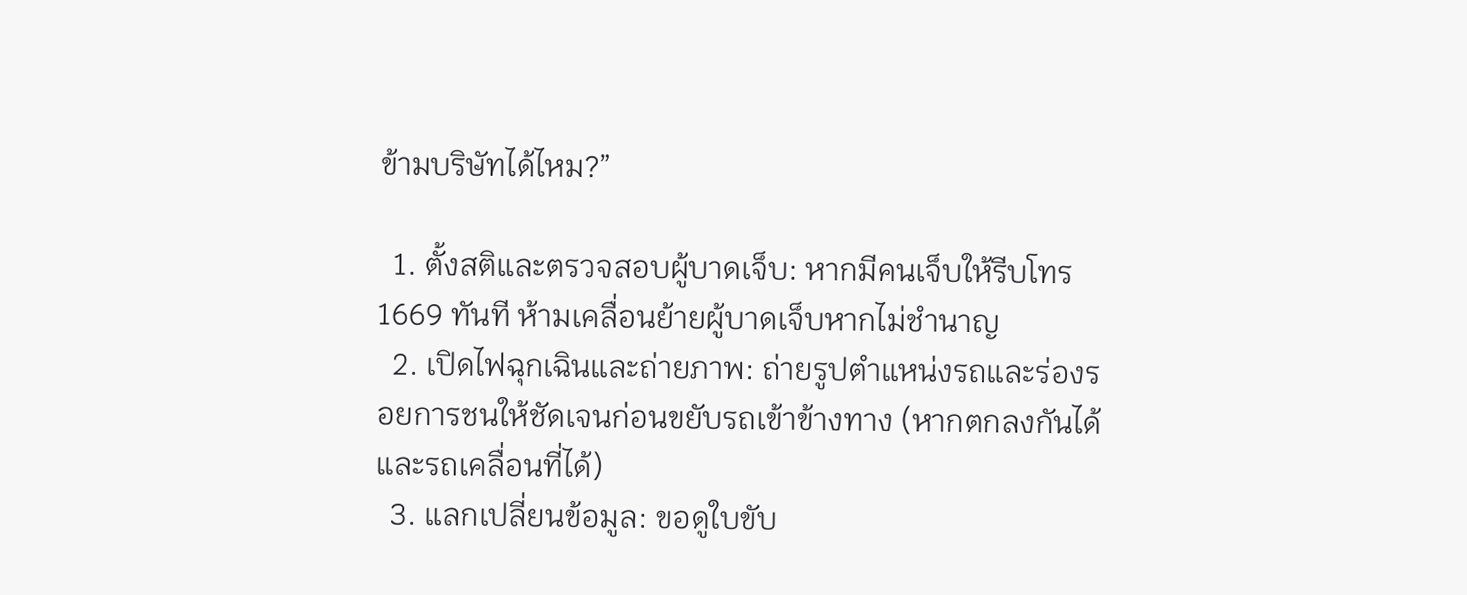ข้ามบริษัทได้ไหม?”

  1. ตั้งสติและตรวจสอบผู้บาดเจ็บ: หากมีคนเจ็บให้รีบโทร 1669 ทันที ห้ามเคลื่อนย้ายผู้บาดเจ็บหากไม่ชำนาญ
  2. เปิดไฟฉุกเฉินและถ่ายภาพ: ถ่ายรูปตำแหน่งรถและร่องรอยการชนให้ชัดเจนก่อนขยับรถเข้าข้างทาง (หากตกลงกันได้และรถเคลื่อนที่ได้)
  3. แลกเปลี่ยนข้อมูล: ขอดูใบขับ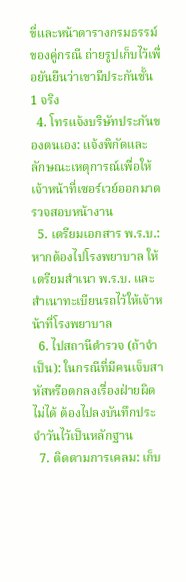ขี่และหน้าตารางกรมธรรม์ของคู่กรณี ถ่ายรูปเก็บไว้เพื่อยันยืนว่าเขามีประกันชั้น 1 จริง
  4. โทรแจ้งบริษัทประกันของตนเอง: แจ้งพิกัดและลักษณะเหตุการณ์เพื่อให้เจ้าหน้าที่เซอร์เวย์ออกมาตรวจสอบหน้างาน
  5. เตรียมเอกสาร พ.ร.บ.: หากต้องไปโรงพยาบาล ให้เตรียมสำเนา พ.ร.บ. และสำเนาทะเบียนรถไว้ให้เจ้าหน้าที่โรงพยาบาล
  6. ไปสถานีตำรวจ (ถ้าจำเป็น): ในกรณีที่มีคนเจ็บสาหัสหรือตกลงเรื่องฝ่ายผิดไม่ได้ ต้องไปลงบันทึกประจำวันไว้เป็นหลักฐาน
  7. ติดตามการเคลม: เก็บ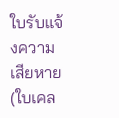ใบรับแจ้งความเสียหาย (ใบเคล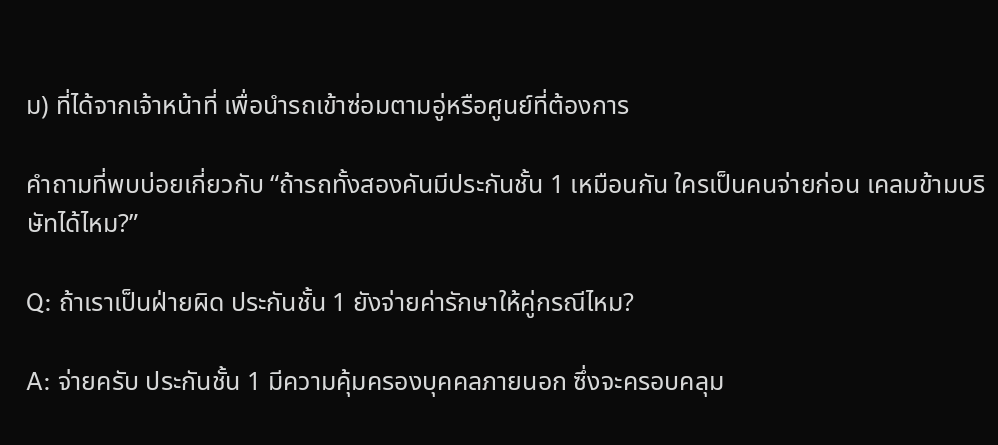ม) ที่ได้จากเจ้าหน้าที่ เพื่อนำรถเข้าซ่อมตามอู่หรือศูนย์ที่ต้องการ

คำถามที่พบบ่อยเกี่ยวกับ “ถ้ารถทั้งสองคันมีประกันชั้น 1 เหมือนกัน ใครเป็นคนจ่ายก่อน เคลมข้ามบริษัทได้ไหม?”

Q: ถ้าเราเป็นฝ่ายผิด ประกันชั้น 1 ยังจ่ายค่ารักษาให้คู่กรณีไหม?

A: จ่ายครับ ประกันชั้น 1 มีความคุ้มครองบุคคลภายนอก ซึ่งจะครอบคลุม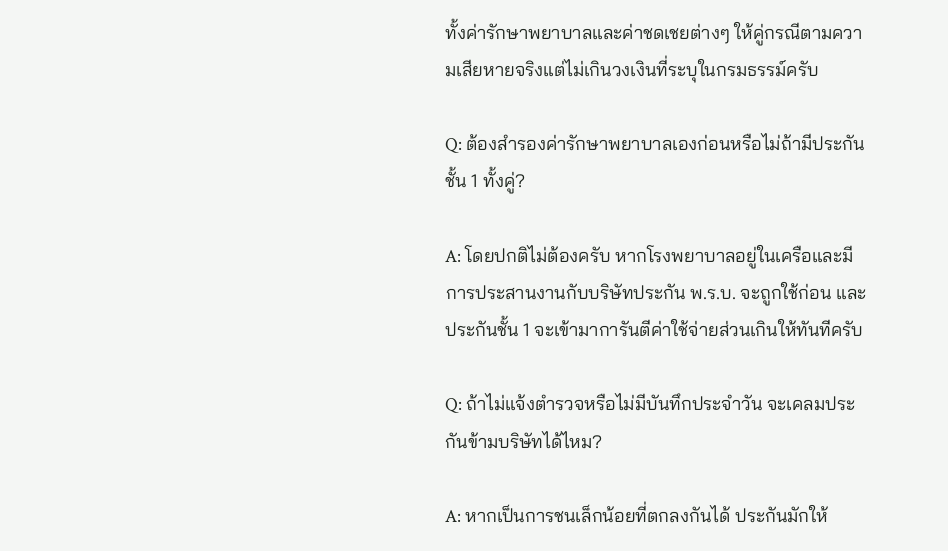ทั้งค่ารักษาพยาบาลและค่าชดเชยต่างๆ ให้คู่กรณีตามความเสียหายจริงแต่ไม่เกินวงเงินที่ระบุในกรมธรรม์ครับ

Q: ต้องสำรองค่ารักษาพยาบาลเองก่อนหรือไม่ถ้ามีประกันชั้น 1 ทั้งคู่?

A: โดยปกติไม่ต้องครับ หากโรงพยาบาลอยู่ในเครือและมีการประสานงานกับบริษัทประกัน พ.ร.บ. จะถูกใช้ก่อน และประกันชั้น 1 จะเข้ามาการันตีค่าใช้จ่ายส่วนเกินให้ทันทีครับ

Q: ถ้าไม่แจ้งตำรวจหรือไม่มีบันทึกประจำวัน จะเคลมประกันข้ามบริษัทได้ไหม?

A: หากเป็นการชนเล็กน้อยที่ตกลงกันได้ ประกันมักให้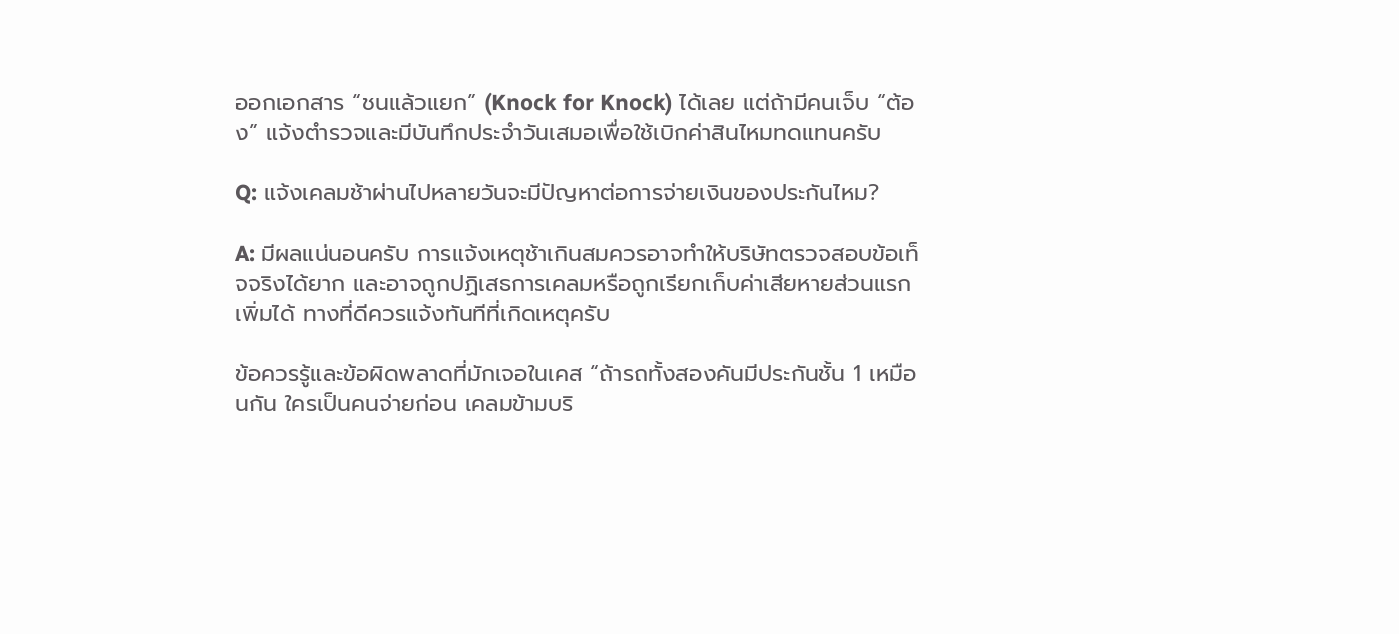ออกเอกสาร “ชนแล้วแยก” (Knock for Knock) ได้เลย แต่ถ้ามีคนเจ็บ “ต้อง” แจ้งตำรวจและมีบันทึกประจำวันเสมอเพื่อใช้เบิกค่าสินไหมทดแทนครับ

Q: แจ้งเคลมช้าผ่านไปหลายวันจะมีปัญหาต่อการจ่ายเงินของประกันไหม?

A: มีผลแน่นอนครับ การแจ้งเหตุช้าเกินสมควรอาจทำให้บริษัทตรวจสอบข้อเท็จจริงได้ยาก และอาจถูกปฏิเสธการเคลมหรือถูกเรียกเก็บค่าเสียหายส่วนแรกเพิ่มได้ ทางที่ดีควรแจ้งทันทีที่เกิดเหตุครับ

ข้อควรรู้และข้อผิดพลาดที่มักเจอในเคส “ถ้ารถทั้งสองคันมีประกันชั้น 1 เหมือนกัน ใครเป็นคนจ่ายก่อน เคลมข้ามบริ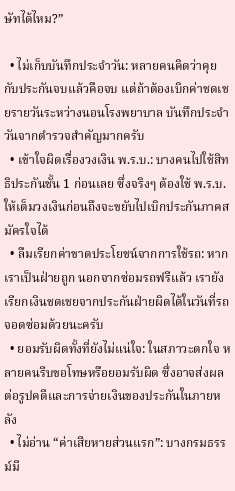ษัทได้ไหม?”

  • ไม่เก็บบันทึกประจำวัน: หลายคนคิดว่าคุยกับประกันจบแล้วคือจบ แต่ถ้าต้องเบิกค่าชดเชยรายวันระหว่างนอนโรงพยาบาล บันทึกประจำวันจากตำรวจสำคัญมากครับ
  • เข้าใจผิดเรื่องวงเงิน พ.ร.บ.: บางคนไปใช้สิทธิประกันชั้น 1 ก่อนเลย ซึ่งจริงๆ ต้องใช้ พ.ร.บ. ให้เต็มวงเงินก่อนถึงจะขยับไปเบิกประกันภาคสมัครใจได้
  • ลืมเรียกค่าขาดประโยชน์จากการใช้รถ: หากเราเป็นฝ่ายถูก นอกจากซ่อมรถฟรีแล้ว เรายังเรียกเงินชดเชยจากประกันฝ่ายผิดได้ในวันที่รถจอดซ่อมด้วยนะครับ
  • ยอมรับผิดทั้งที่ยังไม่แน่ใจ: ในสภาวะตกใจ หลายคนรีบขอโทษหรือยอมรับผิด ซึ่งอาจส่งผลต่อรูปคดีและการจ่ายเงินของประกันในภายหลัง
  • ไม่อ่าน “ค่าเสียหายส่วนแรก”: บางกรมธรรม์มี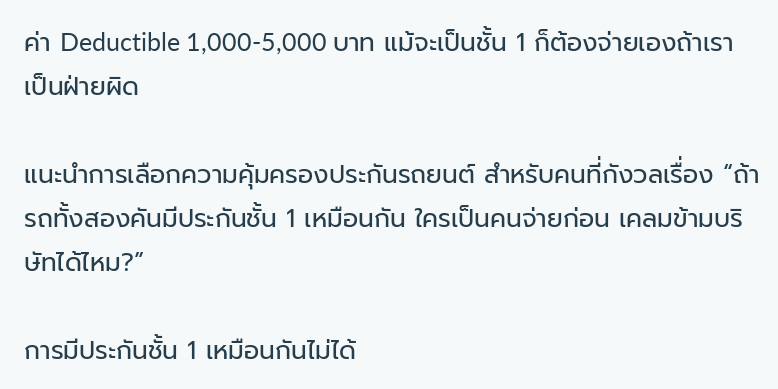ค่า Deductible 1,000-5,000 บาท แม้จะเป็นชั้น 1 ก็ต้องจ่ายเองถ้าเราเป็นฝ่ายผิด

แนะนำการเลือกความคุ้มครองประกันรถยนต์ สำหรับคนที่กังวลเรื่อง “ถ้ารถทั้งสองคันมีประกันชั้น 1 เหมือนกัน ใครเป็นคนจ่ายก่อน เคลมข้ามบริษัทได้ไหม?”

การมีประกันชั้น 1 เหมือนกันไม่ได้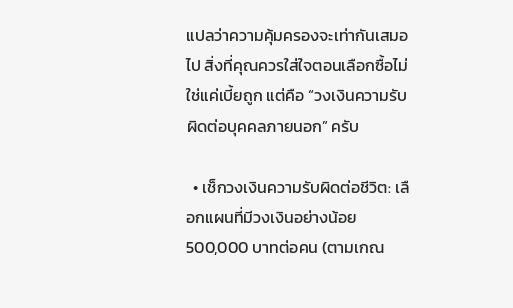แปลว่าความคุ้มครองจะเท่ากันเสมอไป สิ่งที่คุณควรใส่ใจตอนเลือกซื้อไม่ใช่แค่เบี้ยถูก แต่คือ “วงเงินความรับผิดต่อบุคคลภายนอก” ครับ

  • เช็กวงเงินความรับผิดต่อชีวิต: เลือกแผนที่มีวงเงินอย่างน้อย 500,000 บาทต่อคน (ตามเกณ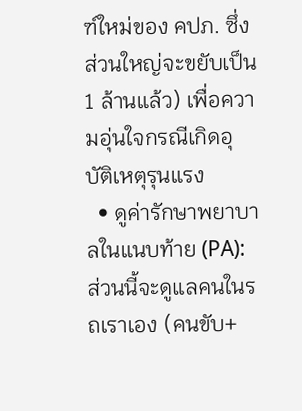ฑ์ใหม่ของ คปภ. ซึ่งส่วนใหญ่จะขยับเป็น 1 ล้านแล้ว) เพื่อความอุ่นใจกรณีเกิดอุบัติเหตุรุนแรง
  • ดูค่ารักษาพยาบาลในแนบท้าย (PA): ส่วนนี้จะดูแลคนในรถเราเอง (คนขับ+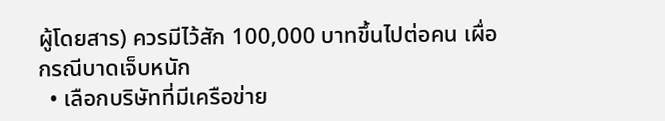ผู้โดยสาร) ควรมีไว้สัก 100,000 บาทขึ้นไปต่อคน เผื่อกรณีบาดเจ็บหนัก
  • เลือกบริษัทที่มีเครือข่าย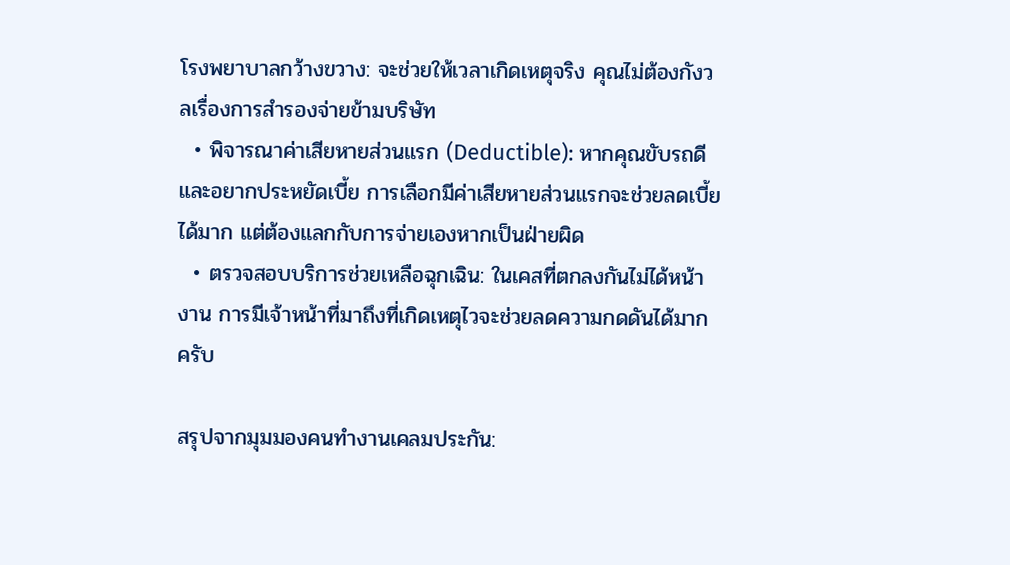โรงพยาบาลกว้างขวาง: จะช่วยให้เวลาเกิดเหตุจริง คุณไม่ต้องกังวลเรื่องการสำรองจ่ายข้ามบริษัท
  • พิจารณาค่าเสียหายส่วนแรก (Deductible): หากคุณขับรถดีและอยากประหยัดเบี้ย การเลือกมีค่าเสียหายส่วนแรกจะช่วยลดเบี้ยได้มาก แต่ต้องแลกกับการจ่ายเองหากเป็นฝ่ายผิด
  • ตรวจสอบบริการช่วยเหลือฉุกเฉิน: ในเคสที่ตกลงกันไม่ได้หน้างาน การมีเจ้าหน้าที่มาถึงที่เกิดเหตุไวจะช่วยลดความกดดันได้มากครับ

สรุปจากมุมมองคนทำงานเคลมประกัน: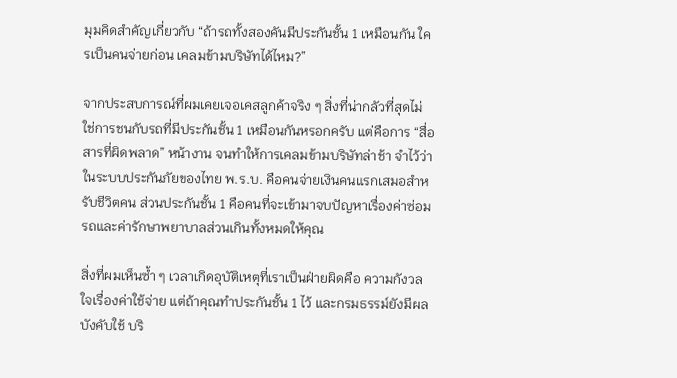มุมคิดสำคัญเกี่ยวกับ “ถ้ารถทั้งสองคันมีประกันชั้น 1 เหมือนกัน ใครเป็นคนจ่ายก่อน เคลมข้ามบริษัทได้ไหม?”

จากประสบการณ์ที่ผมเคยเจอเคสลูกค้าจริง ๆ สิ่งที่น่ากลัวที่สุดไม่ใช่การชนกับรถที่มีประกันชั้น 1 เหมือนกันหรอกครับ แต่คือการ “สื่อสารที่ผิดพลาด” หน้างาน จนทำให้การเคลมข้ามบริษัทล่าช้า จำไว้ว่าในระบบประกันภัยของไทย พ.ร.บ. คือคนจ่ายเงินคนแรกเสมอสำหรับชีวิตคน ส่วนประกันชั้น 1 คือคนที่จะเข้ามาจบปัญหาเรื่องค่าซ่อมรถและค่ารักษาพยาบาลส่วนเกินทั้งหมดให้คุณ

สิ่งที่ผมเห็นซ้ำ ๆ เวลาเกิดอุบัติเหตุที่เราเป็นฝ่ายผิดคือ ความกังวลใจเรื่องค่าใช้จ่าย แต่ถ้าคุณทำประกันชั้น 1 ไว้ และกรมธรรม์ยังมีผลบังคับใช้ บริ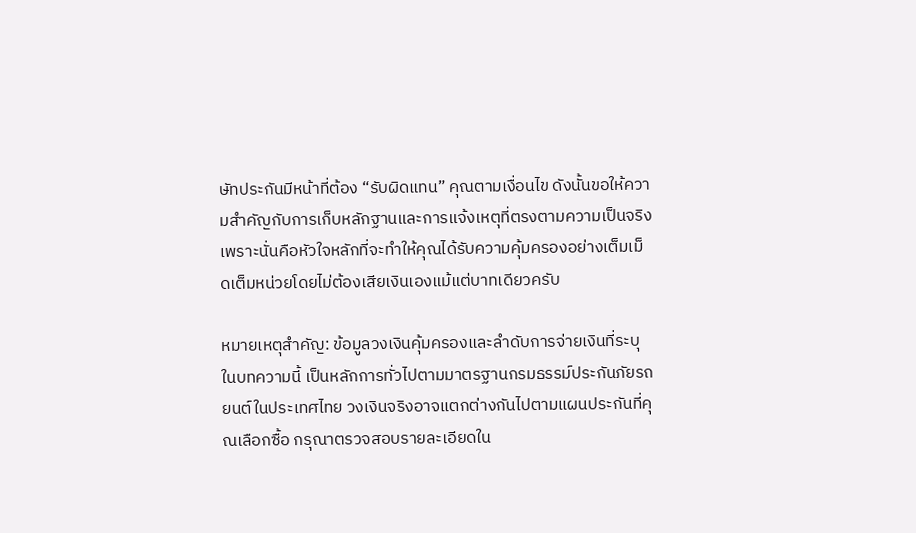ษัทประกันมีหน้าที่ต้อง “รับผิดแทน” คุณตามเงื่อนไข ดังนั้นขอให้ความสำคัญกับการเก็บหลักฐานและการแจ้งเหตุที่ตรงตามความเป็นจริง เพราะนั่นคือหัวใจหลักที่จะทำให้คุณได้รับความคุ้มครองอย่างเต็มเม็ดเต็มหน่วยโดยไม่ต้องเสียเงินเองแม้แต่บาทเดียวครับ

หมายเหตุสำคัญ: ข้อมูลวงเงินคุ้มครองและลำดับการจ่ายเงินที่ระบุในบทความนี้ เป็นหลักการทั่วไปตามมาตรฐานกรมธรรม์ประกันภัยรถยนต์ในประเทศไทย วงเงินจริงอาจแตกต่างกันไปตามแผนประกันที่คุณเลือกซื้อ กรุณาตรวจสอบรายละเอียดใน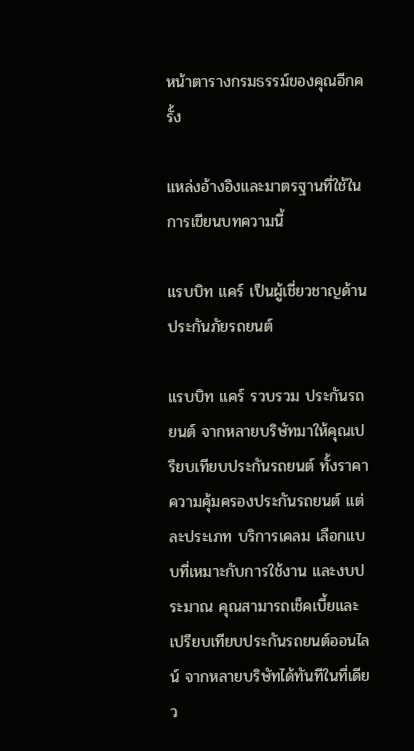หน้าตารางกรมธรรม์ของคุณอีกครั้ง

แหล่งอ้างอิงและมาตรฐานที่ใช้ในการเขียนบทความนี้

แรบบิท แคร์ เป็นผู้เชี่ยวชาญด้านประกันภัยรถยนต์

แรบบิท แคร์ รวบรวม ประกันรถยนต์ จากหลายบริษัทมาให้คุณเปรียบเทียบประกันรถยนต์ ทั้งราคา ความคุ้มครองประกันรถยนต์ แต่ละประเภท บริการเคลม เลือกแบบที่เหมาะกับการใช้งาน และงบประมาณ คุณสามารถเช็คเบี้ยและเปรียบเทียบประกันรถยนต์ออนไลน์ จากหลายบริษัทได้ทันทีในที่เดียว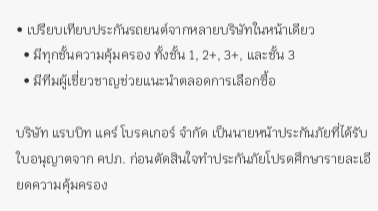• เปรียบเทียบประกันรถยนต์จากหลายบริษัทในหน้าเดียว
  • มีทุกชั้นความคุ้มครอง ทั้งชั้น 1, 2+, 3+, และชั้น 3
  • มีทีมผู้เชี่ยวชาญช่วยแนะนำตลอดการเลือกซื้อ

บริษัท แรบบิท แคร์ โบรคเกอร์ จำกัด เป็นนายหน้าประกันภัยที่ได้รับใบอนุญาตจาก คปภ. ก่อนตัดสินใจทำประกันภัยโปรดศึกษารายละเอียดความคุ้มครอง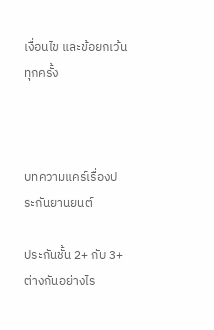เงื่อนไข และข้อยกเว้นทุกครั้ง



บทความแคร์เรื่องประกันยานยนต์

ประกันชั้น 2+ กับ 3+ ต่างกันอย่างไร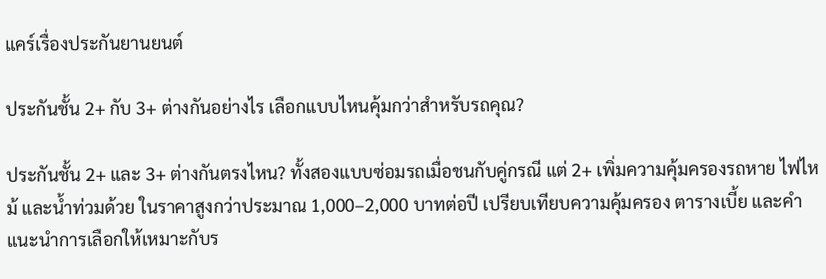แคร์เรื่องประกันยานยนต์

ประกันชั้น 2+ กับ 3+ ต่างกันอย่างไร เลือกแบบไหนคุ้มกว่าสำหรับรถคุณ?

ประกันชั้น 2+ และ 3+ ต่างกันตรงไหน? ทั้งสองแบบซ่อมรถเมื่อชนกับคู่กรณี แต่ 2+ เพิ่มความคุ้มครองรถหาย ไฟไหม้ และน้ำท่วมด้วย ในราคาสูงกว่าประมาณ 1,000–2,000 บาทต่อปี เปรียบเทียบความคุ้มครอง ตารางเบี้ย และคำแนะนำการเลือกให้เหมาะกับร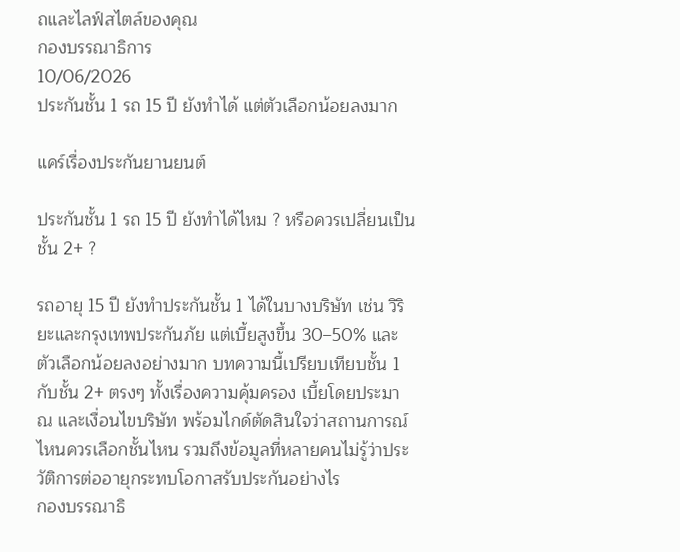ถและไลฟ์สไตล์ของคุณ
กองบรรณาธิการ
10/06/2026
ประกันชั้น 1 รถ 15 ปี ยังทำได้ แต่ตัวเลือกน้อยลงมาก

แคร์เรื่องประกันยานยนต์

ประกันชั้น 1 รถ 15 ปี ยังทำได้ไหม ? หรือควรเปลี่ยนเป็นชั้น 2+ ?

รถอายุ 15 ปี ยังทำประกันชั้น 1 ได้ในบางบริษัท เช่น วิริยะและกรุงเทพประกันภัย แต่เบี้ยสูงขึ้น 30–50% และตัวเลือกน้อยลงอย่างมาก บทความนี้เปรียบเทียบชั้น 1 กับชั้น 2+ ตรงๆ ทั้งเรื่องความคุ้มครอง เบี้ยโดยประมาณ และเงื่อนไขบริษัท พร้อมไกด์ตัดสินใจว่าสถานการณ์ไหนควรเลือกชั้นไหน รวมถึงข้อมูลที่หลายคนไม่รู้ว่าประวัติการต่ออายุกระทบโอกาสรับประกันอย่างไร
กองบรรณาธิ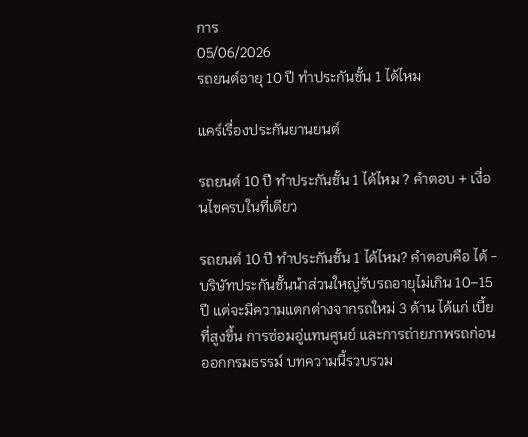การ
05/06/2026
รถยนต์อายุ 10 ปี ทำประกันชั้น 1 ได้ไหม

แคร์เรื่องประกันยานยนต์

รถยนต์ 10 ปี ทำประกันชั้น 1 ได้ไหม ? คำตอบ + เงื่อนไขครบในที่เดียว

รถยนต์ 10 ปี ทำประกันชั้น 1 ได้ไหม? คำตอบคือ ได้ - บริษัทประกันชั้นนำส่วนใหญ่รับรถอายุไม่เกิน 10–15 ปี แต่จะมีความแตกต่างจากรถใหม่ 3 ด้าน ได้แก่ เบี้ยที่สูงขึ้น การซ่อมอู่แทนศูนย์ และการถ่ายภาพรถก่อนออกกรมธรรม์ บทความนี้รวบรวม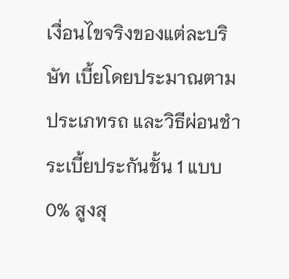เงื่อนไขจริงของแต่ละบริษัท เบี้ยโดยประมาณตามประเภทรถ และวิธีผ่อนชำระเบี้ยประกันชั้น 1 แบบ 0% สูงสุ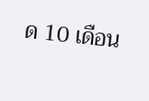ด 10 เดือน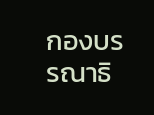กองบรรณาธิ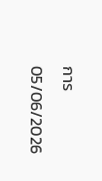การ
05/06/2026